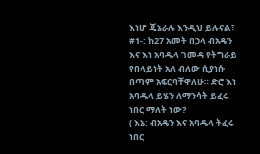እነሆ ጄኔራሉ እንዲህ ይሉናል፣
#1-: ከ27 አመት በኃላ ብአዴን እና እነ አባዱላ ገመዳ የትግራይ የበላይነት አለ ብለው ሲያነሱ በጣም አፍርባቸዋለሁ። ድሮ እነ አባዱላ ይሄን ለማንሳት ይፈሩ ነበር ማለት ነው?
( እኔ: ብአዴን እና አባዱላ ትፈሩ ነበር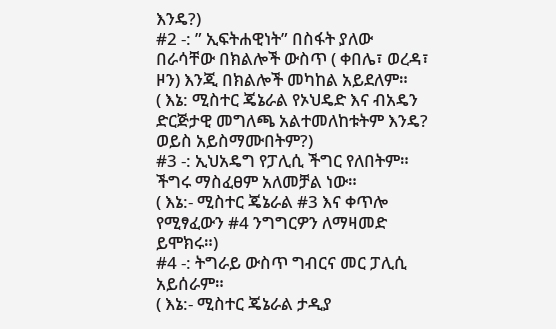እንዴ?)
#2 -: ” ኢፍትሐዊነት” በስፋት ያለው በራሳቸው በክልሎች ውስጥ ( ቀበሌ፣ ወረዳ፣ ዞን) እንጂ በክልሎች መካከል አይደለም።
( እኔ: ሚስተር ጄኔራል የኦህዴድ እና ብአዴን ድርጅታዊ መግለጫ አልተመለከቱትም እንዴ? ወይስ አይስማሙበትም?)
#3 -: ኢህአዴግ የፓሊሲ ችግር የለበትም። ችግሩ ማስፈፀም አለመቻል ነው።
( እኔ:- ሚስተር ጄኔራል #3 እና ቀጥሎ የሚፃፈውን #4 ንግግርዎን ለማዛመድ ይሞክሩ።)
#4 -: ትግራይ ውስጥ ግብርና መር ፓሊሲ አይሰራም።
( እኔ:- ሚስተር ጄኔራል ታዲያ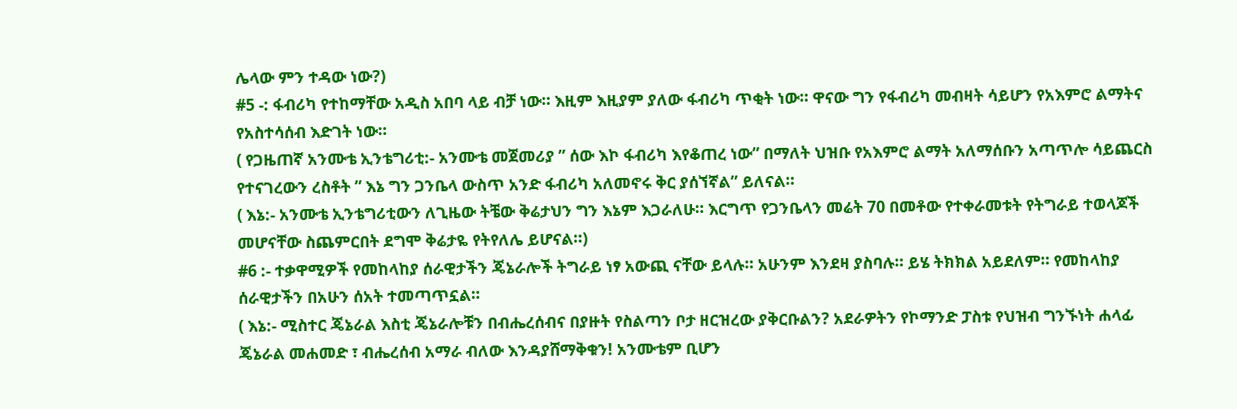ሌላው ምን ተዳው ነው?)
#5 -: ፋብሪካ የተከማቸው አዲስ አበባ ላይ ብቻ ነው። እዚም እዚያም ያለው ፋብሪካ ጥቂት ነው። ዋናው ግን የፋብሪካ መብዛት ሳይሆን የአእምሮ ልማትና የአስተሳሰብ እድገት ነው።
( የጋዜጠኛ አንሙቴ ኢንቴግሪቲ:- አንሙቴ መጀመሪያ ” ሰው እኮ ፋብሪካ እየቆጠረ ነው” በማለት ህዝቡ የአእምሮ ልማት አለማሰቡን አጣጥሎ ሳይጨርስ የተናገረውን ረስቶት ” እኔ ግን ጋንቤላ ውስጥ አንድ ፋብሪካ አለመኖሩ ቅር ያሰኘኛል” ይለናል።
( እኔ:- አንሙቴ ኢንቴግሪቲውን ለጊዜው ትቼው ቅሬታህን ግን እኔም እጋራለሁ። እርግጥ የጋንቤላን መሬት 70 በመቶው የተቀራመቱት የትግራይ ተወላጆች መሆናቸው ስጨምርበት ደግሞ ቅሬታዬ የትየለሌ ይሆናል።)
#6 :- ተቃዋሚዎች የመከላከያ ሰራዊታችን ጄኔራሎች ትግራይ ነፃ አውጪ ናቸው ይላሉ። አሁንም እንደዛ ያስባሉ። ይሄ ትክክል አይደለም። የመከላከያ ሰራዊታችን በአሁን ሰአት ተመጣጥኗል።
( እኔ:- ሚስተር ጄኔራል እስቲ ጄኔራሎቹን በብሔረሰብና በያዙት የስልጣን ቦታ ዘርዝረው ያቅርቡልን? አደራዎትን የኮማንድ ፓስቱ የህዝብ ግንኙነት ሐላፊ ጄኔራል መሐመድ ፣ ብሔረሰብ አማራ ብለው እንዳያሸማቅቁን! አንሙቴም ቢሆን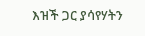እዝች ጋር ያሳየሃትን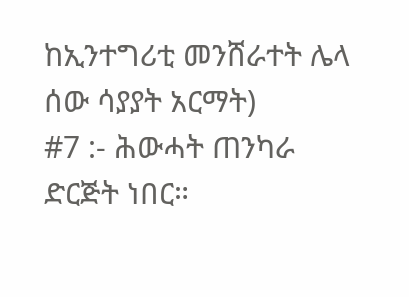ከኢንተግሪቲ መንሸራተት ሌላ ሰው ሳያያት አርማት)
#7 :- ሕውሓት ጠንካራ ድርጅት ነበር።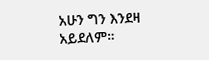አሁን ግን እንደዛ አይደለም።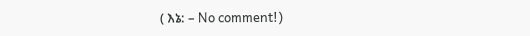( እኔ: – No comment!)